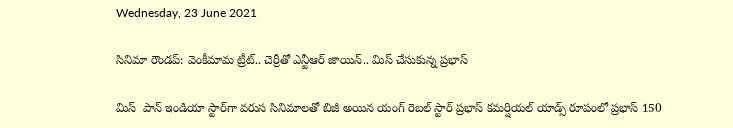Wednesday, 23 June 2021

సినిమా రౌండప్: వెంకీమామ ట్రీట్.. చెర్రీతో ఎన్టీఆర్ జాయిన్.. మిస్ చేసుకున్న ప్రభాస్

మిస్ ‌ పాన్ ఇండియా స్టార్‌గా వరుస సినిమాలతో బిజీ అయిన యంగ్ రెబల్ స్టార్ ప్రభాస్ క‌మ‌ర్షియ‌ల్ యాడ్స్ రూపంలో ప్ర‌భాస్ 150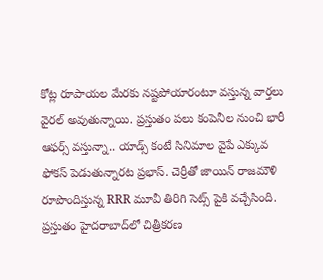కోట్ల రూపాయల మేర‌కు న‌ష్ట‌పోయారంటూ వస్తున్న వార్త‌లు వైరల్ అవుతున్నాయి. ప్రస్తుతం పలు కంపెనీల నుంచి భారీ ఆఫర్స్ వస్తున్నా.. యాడ్స్ కంటే సినిమాల వైపే ఎక్కువ ఫోకస్ పెడుతున్నారట ప్రభాస్. చెర్రీతో జాయిన్ రాజమౌళి రూపొందిస్తున్న RRR మూవీ తిరిగి సెట్స్ పైకి వచ్చేసింది. ప్రస్తుతం హైదరాబాద్‌లో చిత్రీకరణ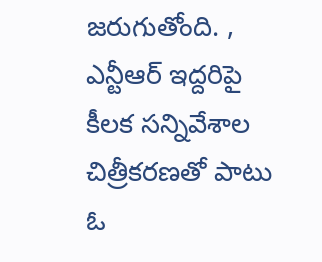జరుగుతోంది. , ఎన్టీఆర్ ఇద్దరిపై కీలక సన్నివేశాల చిత్రీకరణతో పాటు ఓ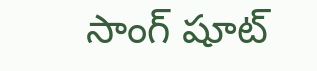సాంగ్ షూట్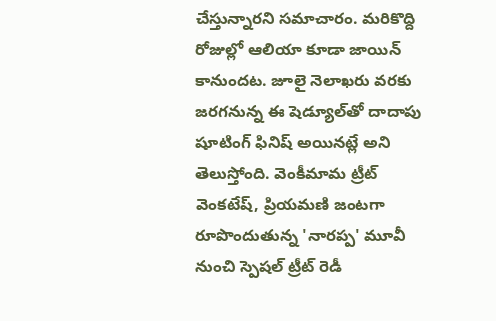చేస్తున్నారని సమాచారం. మరికొద్ది రోజుల్లో ఆలియా కూడా జాయిన్ కానుందట. జూలై నెలాఖరు వరకు జరగనున్న ఈ షెడ్యూల్‌తో దాదాపు షూటింగ్ ఫినిష్ అయినట్లే అని తెలుస్తోంది. వెంకీమామ ట్రీట్ వెంకటేష్, ప్రియమణి జంటగా రూపొందుతున్న 'నారప్ప' మూవీ నుంచి స్పెషల్ ట్రీట్ రెడీ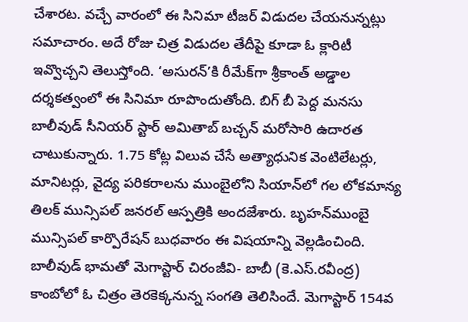చేశారట. వచ్చే వారంలో ఈ సినిమా టీజర్‌ విడుదల చేయనున్నట్లు సమాచారం. అదే రోజు చిత్ర విడుదల తేదీపై కూడా ఓ క్లారిటీ ఇవ్వొచ్చని తెలుస్తోంది. ‘అసురన్‌’కి రీమేక్‌గా శ్రీకాంత్‌ అడ్డాల దర్శకత్వంలో ఈ సినిమా రూపొందుతోంది. బిగ్ బీ పెద్ద మనసు బాలీవుడ్ సీనియర్ స్టార్ అమితాబ్‌ బచ్చన్ మరోసారి ఉదారత చాటుకున్నారు. 1.75 కోట్ల విలువ చేసే అత్యాధునిక వెంటిలేటర్లు, మానిటర్లు, వైద్య పరికరాలను ముంబైలోని సియాన్‌లో గల లోకమాన్య తిలక్‌ మున్సిపల్‌ జనరల్‌ ఆస్పత్రికి అందజేశారు. బృహన్‌ముంబై మున్సిపల్‌ కార్పొరేషన్‌ బుధవారం ఈ విషయాన్ని వెల్లడించింది. బాలీవుడ్‌ భామతో మెగాస్టార్ చిరంజీవి- బాబీ (కె.ఎస్‌.రవీంద్ర) కాంబోలో ఓ చిత్రం తెరకెక్కనున్న సంగతి తెలిసిందే. మెగాస్టార్ 154వ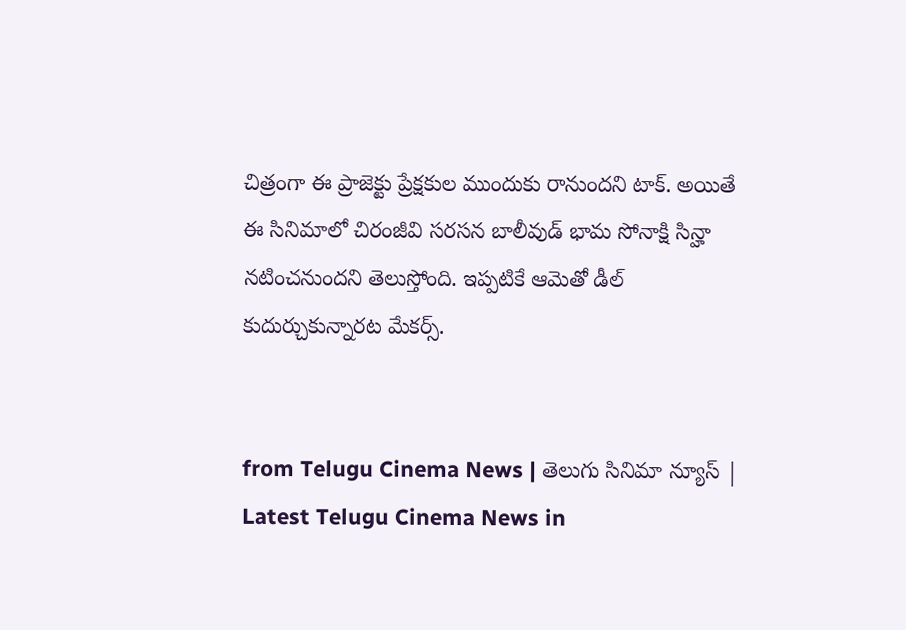చిత్రంగా ఈ ప్రాజెక్టు ప్రేక్షకుల ముందుకు రానుందని టాక్. అయితే ఈ సినిమాలో చిరంజీవి సరసన బాలీవుడ్‌ భామ సోనాక్షి సిన్హా నటించనుందని తెలుస్తోంది. ఇప్పటికే ఆమెతో డీల్ కుదుర్చుకున్నారట మేకర్స్.


from Telugu Cinema News | తెలుగు సినిమా న్యూస్ | Latest Telugu Cinema News in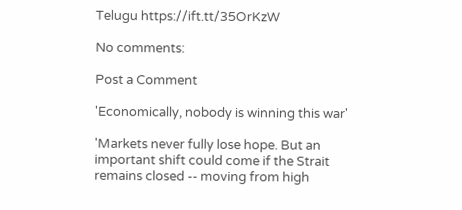Telugu https://ift.tt/35OrKzW

No comments:

Post a Comment

'Economically, nobody is winning this war'

'Markets never fully lose hope. But an important shift could come if the Strait remains closed -- moving from high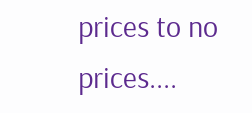prices to no prices....